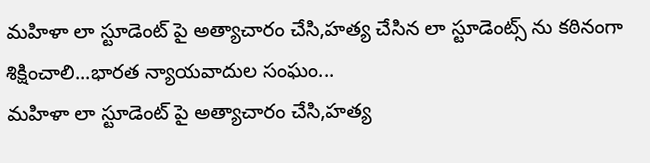మహిళా లా స్టూడెంట్ పై అత్యాచారం చేసి,హత్య చేసిన లా స్టూడెంట్స్ ను కఠినంగా శిక్షించాలి...భారత న్యాయవాదుల సంఘం...
మహిళా లా స్టూడెంట్ పై అత్యాచారం చేసి,హత్య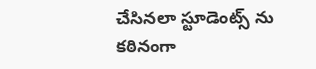చేసినలా స్టూడెంట్స్ ను కఠినంగా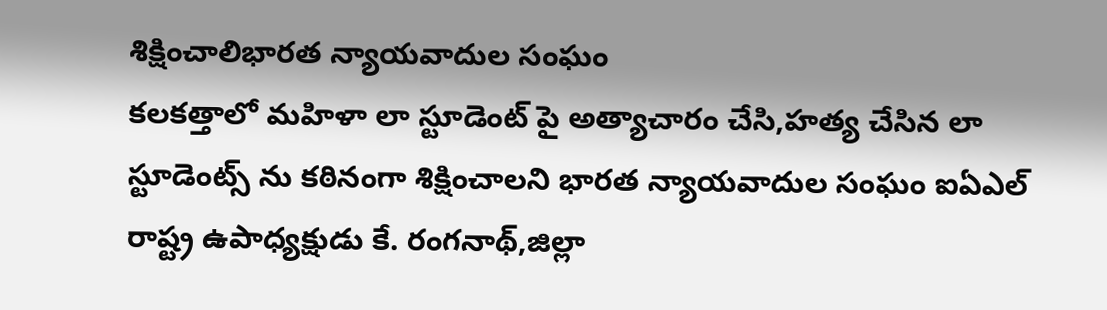శిక్షించాలిభారత న్యాయవాదుల సంఘం
కలకత్తాలో మహిళా లా స్టూడెంట్ పై అత్యాచారం చేసి,హత్య చేసిన లా స్టూడెంట్స్ ను కఠినంగా శిక్షించాలని భారత న్యాయవాదుల సంఘం ఐఏఎల్ రాష్ట్ర ఉపాధ్యక్షుడు కే. రంగనాథ్,జిల్లా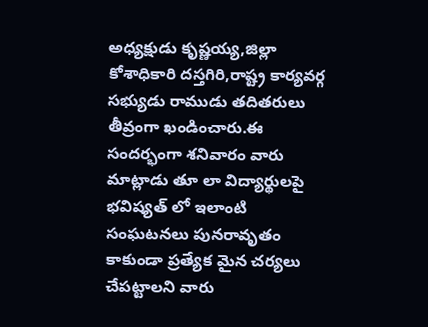అధ్యక్షుడు కృష్ణయ్య,జిల్లా కోశాధికారి దస్తగిరి,రాష్ట్ర కార్యవర్గ సభ్యుడు రాముడు తదితరులు తీవ్రంగా ఖండించారు.ఈ సందర్భంగా శనివారం వారు మాట్లాడు తూ లా విద్యార్థులపై భవిష్యత్ లో ఇలాంటి సంఘటనలు పునరావృతం కాకుండా ప్రత్యేక మైన చర్యలు చేపట్టాలని వారు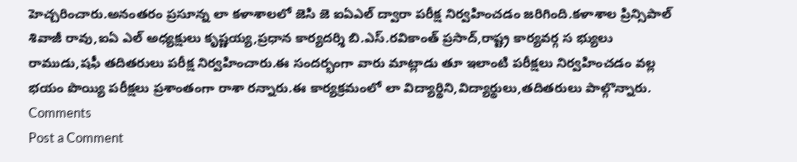హెచ్చరించారు.అనంతరం ప్రసూన్న లా కళాశాలలో జెసి జె ఐఏఎల్ ద్వారా పరీక్ష నిర్వహించడం జరిగింది.కళాశాల ప్రిన్సిపాల్ శివాజీ రావు,ఐఏ ఎల్ అధ్యక్షులు కృష్ణయ్య,ప్రధాన కార్యదర్శి బి.ఎస్.రవికాంత్ ప్రసాద్,రాష్ట్ర కార్యవర్గ స భ్యులు రాముడు,షఫీ తదితరులు పరీక్ష నిర్వహించారు.ఈ సందర్భంగా వారు మాట్లాడు తూ ఇలాంటి పరీక్షలు నిర్వహించడం వల్ల భయం పొయ్యి పరీక్షలు ప్రశాంతంగా రాశా రన్నారు.ఈ కార్యక్రమంలో లా విద్యార్థిని,విద్యార్థులు,తదితరులు పాల్గొన్నారు.
Comments
Post a Comment